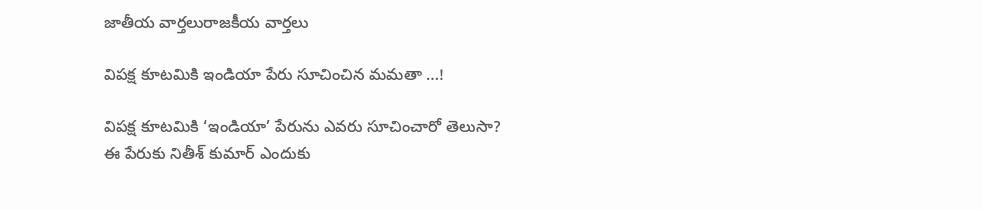జాతీయ వార్తలురాజకీయ వార్తలు

విపక్ష కూటమికి ఇండియా పేరు సూచించిన మమతా …!

విపక్ష కూటమికి ‘ఇండియా’ పేరును ఎవరు సూచించారో తెలుసా? ఈ పేరుకు నితీశ్ కుమార్ ఎందుకు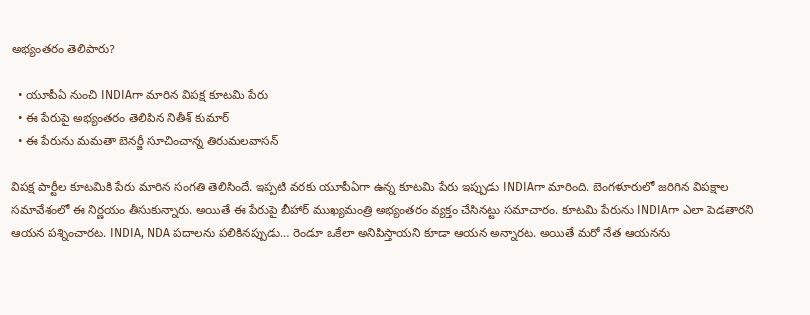అభ్యంతరం తెలిపారు?

  • యూపీఏ నుంచి INDIAగా మారిన విపక్ష కూటమి పేరు
  • ఈ పేరుపై అభ్యంతరం తెలిపిన నితీశ్ కుమార్
  • ఈ పేరును మమతా బెనర్జీ సూచించాన్న తిరుమలవాసన్

విపక్ష పార్టీల కూటమికి పేరు మారిన సంగతి తెలిసిందే. ఇప్పటి వరకు యూపీఏగా ఉన్న కూటమి పేరు ఇప్పుడు INDIAగా మారింది. బెంగళూరులో జరిగిన విపక్షాల సమావేశంలో ఈ నిర్ణయం తీసుకున్నారు. అయితే ఈ పేరుపై బీహార్ ముఖ్యమంత్రి అభ్యంతరం వ్యక్తం చేసినట్టు సమాచారం. కూటమి పేరును INDIAగా ఎలా పెడతారని ఆయన పశ్నించారట. INDIA, NDA పదాలను పలికినప్పుడు… రెండూ ఒకేలా అనిపిస్తాయని కూడా ఆయన అన్నారట. అయితే మరో నేత ఆయనను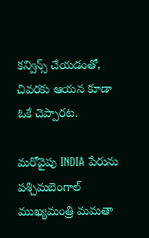కన్విన్స్ చేయడంతో, చివరకు ఆయన కూడా ఓకే చెప్పారట.

మరోవైపు INDIA పేరును పశ్చిమబెంగాల్ ముఖ్యమంత్రి మమతా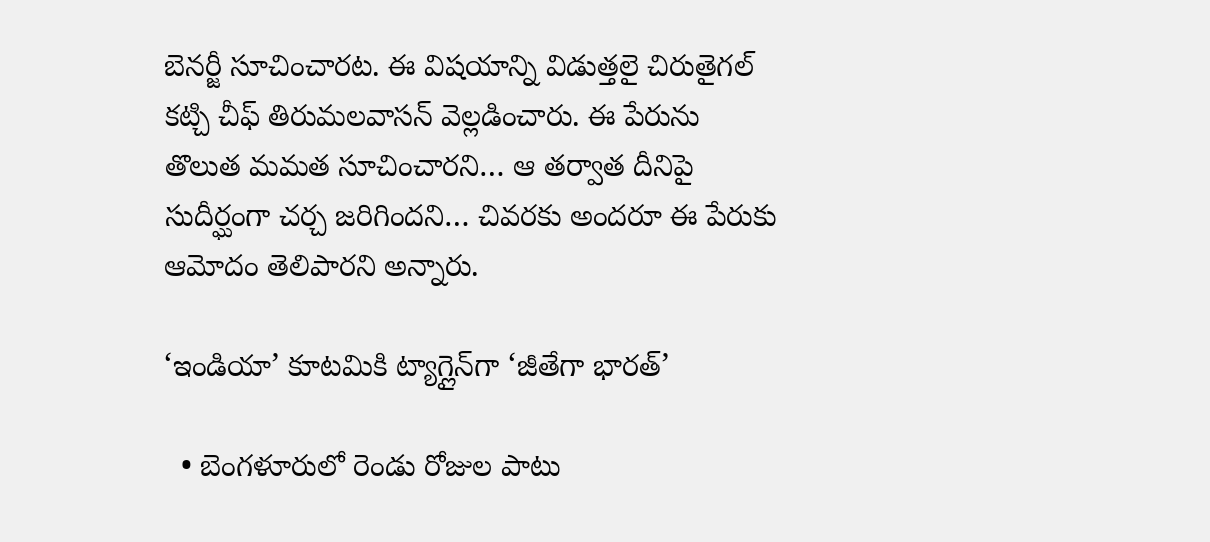బెనర్జీ సూచించారట. ఈ విషయాన్ని విడుత్తలై చిరుతైగల్ కట్చి చీఫ్ తిరుమలవాసన్ వెల్లడించారు. ఈ పేరును తొలుత మమత సూచించారని… ఆ తర్వాత దీనిపై సుదీర్ఘంగా చర్చ జరిగిందని… చివరకు అందరూ ఈ పేరుకు ఆమోదం తెలిపారని అన్నారు.

‘ఇండియా’ కూటమికి ట్యాగ్లైన్‌గా ‘జీతేగా భారత్’

  • బెంగళూరులో రెండు రోజుల పాటు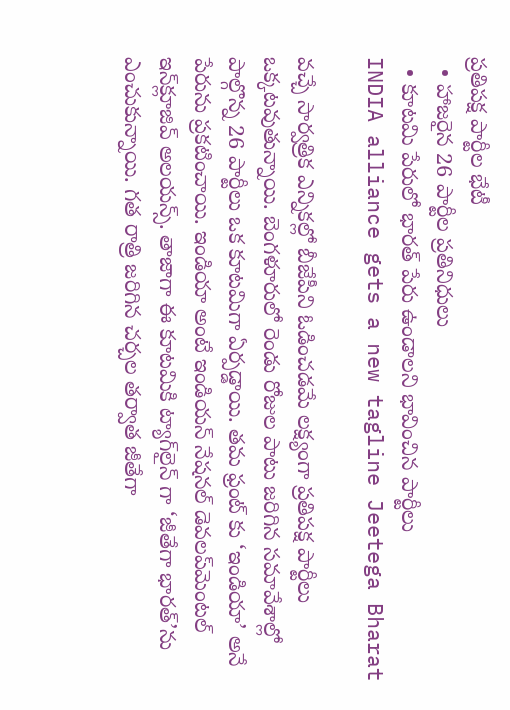ప్రతిపక్ష పార్టీల భేటీ
  • హాజరైన 26 పార్టీల ప్రతినిధులు
  • కూటమి పేరులో భారత్ పేరు ఉండాలని భావించిన పార్టీలు
INDIA alliance gets a new tagline Jeetega Bharat

వచ్చే సార్వత్రిక ఎన్నికల్లో బీజేపీని ఓడించడమే లక్ష్యంగా ప్రతిపక్ష పార్టీలు ఒక్కటవుతున్నాయి. బెంగళూరులో రెండు రోజుల పాటు జరిగిన సమావేశాల్లో పాల్గొన్న 26 పార్టీలు ఒక కూటమిగా ఏర్పడ్డాయి. తమ ఫ్రంట్ కు ‘ఇండియా’ అనే పేరును ప్రకటించాయి. ఇండియా అంటే ఇండియన్ నేషనల్ డెవలప్‌మెంటల్ ఇన్‌క్లూజివ్ అలయన్స్. తాజాగా ఈ కూటమికి ట్యాగ్‌లైన్‌ గా ‘జీతేగా భారత్’ను ఎంచుకున్నాయి. గత రాత్రి జరిగిన చర్చల తర్వాత జీతేగా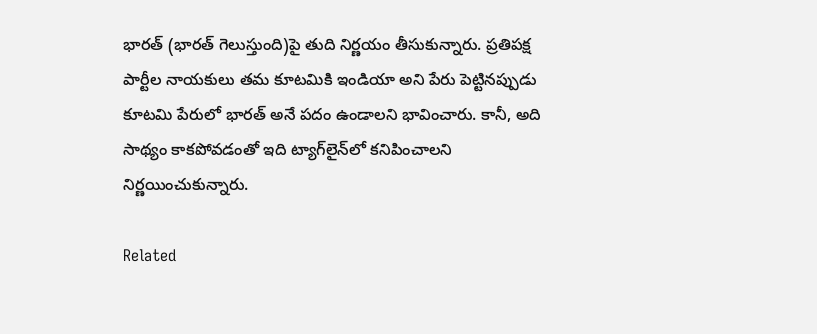భారత్ (భారత్ గెలుస్తుంది)పై తుది నిర్ణయం తీసుకున్నారు. ప్రతిపక్ష పార్టీల నాయకులు తమ కూటమికి ఇండియా అని పేరు పెట్టినప్పుడు కూటమి పేరులో భారత్ అనే పదం ఉండాలని భావించారు. కానీ, అది సాథ్యం కాకపోవడంతో ఇది ట్యాగ్‌లైన్‌లో కనిపించాలని నిర్ణయించుకున్నారు.

Related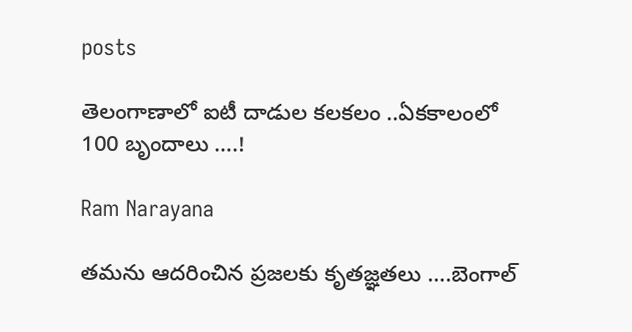posts

తెలంగాణాలో ఐటీ దాడుల కలకలం ..ఏకకాలంలో 100 బృందాలు ….!

Ram Narayana

తమను ఆదరించిన ప్రజలకు కృతజ్ఞతలు ….బెంగాల్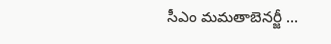సీఎం మమతాబెనర్జీ …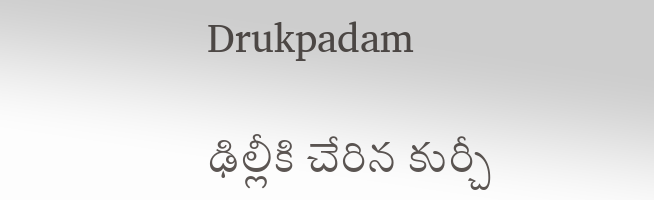Drukpadam

ఢిల్లీకి చేరిన కుర్చీ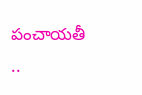పంచాయతీ ..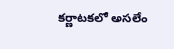కర్ణాటకలో అసలేం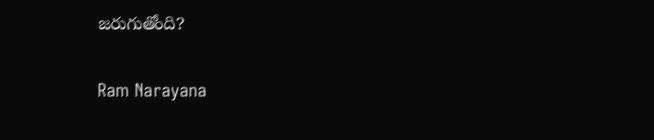జరుగుతోంది?

Ram Narayana